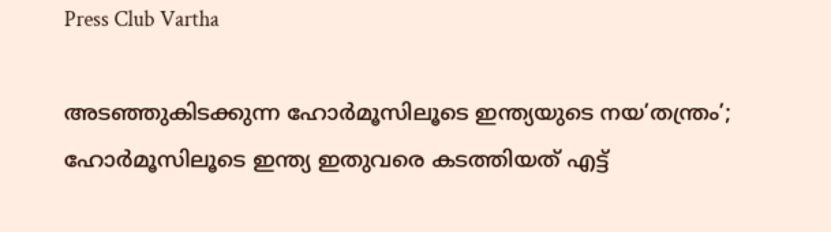Press Club Vartha

അടഞ്ഞുകിടക്കുന്ന ഹോര്‍മൂസിലൂടെ ഇന്ത്യയുടെ നയ’തന്ത്രം’; ഹോര്‍മൂസിലൂടെ ഇന്ത്യ ഇതുവരെ കടത്തിയത് എട്ട്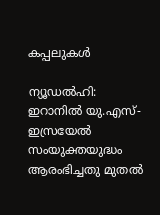കപ്പലുകള്‍

ന്യൂഡല്‍ഹി: ഇറാനില്‍ യു.എസ്-ഇസ്രയേല്‍ സംയുക്തയുദ്ധം ആരംഭിച്ചതു മുതല്‍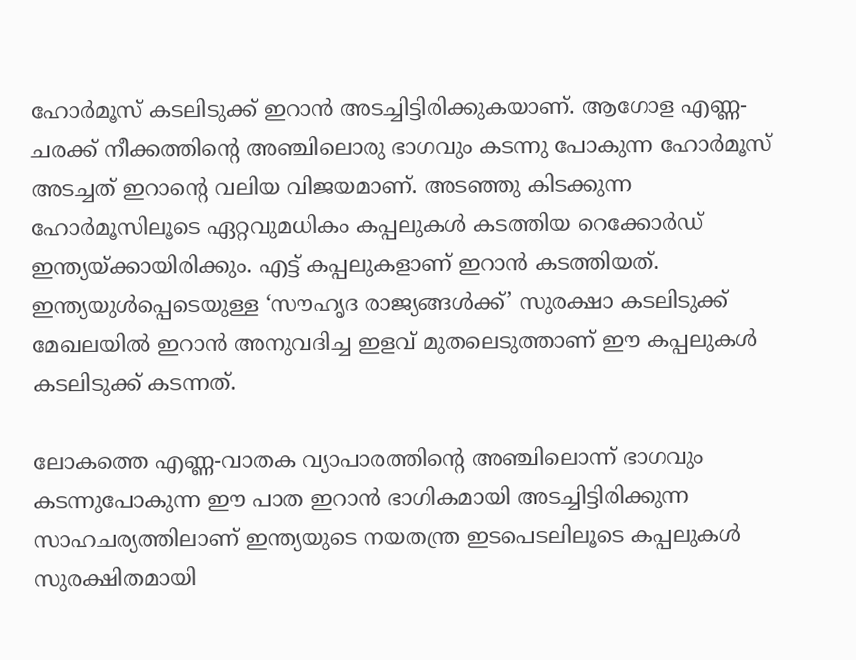ഹോര്‍മൂസ് കടലിടുക്ക് ഇറാന്‍ അടച്ചിട്ടിരിക്കുകയാണ്. ആഗോള എണ്ണ-ചരക്ക് നീക്കത്തിന്റെ അഞ്ചിലൊരു ഭാഗവും കടന്നു പോകുന്ന ഹോര്‍മൂസ് അടച്ചത് ഇറാന്റെ വലിയ വിജയമാണ്. അടഞ്ഞു കിടക്കുന്ന ഹോര്‍മൂസിലൂടെ ഏറ്റവുമധികം കപ്പലുകള്‍ കടത്തിയ റെക്കോര്‍ഡ് ഇന്ത്യയ്ക്കായിരിക്കും. എട്ട് കപ്പലുകളാണ് ഇറാന്‍ കടത്തിയത്. ഇന്ത്യയുള്‍പ്പെടെയുള്ള ‘സൗഹൃദ രാജ്യങ്ങള്‍ക്ക്’ സുരക്ഷാ കടലിടുക്ക് മേഖലയില്‍ ഇറാന്‍ അനുവദിച്ച ഇളവ് മുതലെടുത്താണ് ഈ കപ്പലുകള്‍ കടലിടുക്ക് കടന്നത്.

ലോകത്തെ എണ്ണ-വാതക വ്യാപാരത്തിന്റെ അഞ്ചിലൊന്ന് ഭാഗവും കടന്നുപോകുന്ന ഈ പാത ഇറാന്‍ ഭാഗികമായി അടച്ചിട്ടിരിക്കുന്ന സാഹചര്യത്തിലാണ് ഇന്ത്യയുടെ നയതന്ത്ര ഇടപെടലിലൂടെ കപ്പലുകള്‍ സുരക്ഷിതമായി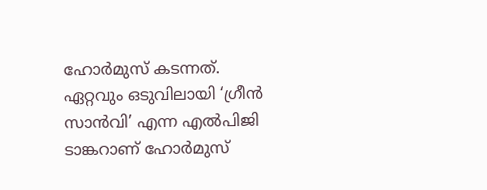ഹോര്‍മുസ് കടന്നത്. ഏറ്റവും ഒടുവിലായി ‘ഗ്രീന്‍ സാന്‍വി’ എന്ന എല്‍പിജി ടാങ്കറാണ് ഹോര്‍മുസ്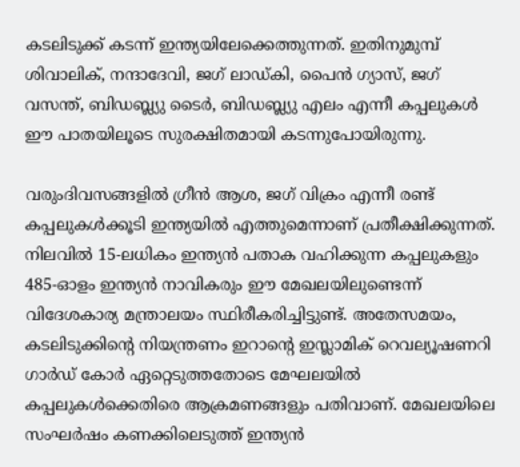കടലിടുക്ക് കടന്ന് ഇന്ത്യയിലേക്കെത്തുന്നത്. ഇതിനുമുമ്പ് ശിവാലിക്, നന്ദാദേവി, ജഗ് ലാഡ്കി, പൈന്‍ ഗ്യാസ്, ജഗ് വസന്ത്, ബിഡബ്ല്യു ടൈര്‍, ബിഡബ്ല്യു എലം എന്നീ കപ്പലുകള്‍ ഈ പാതയിലൂടെ സുരക്ഷിതമായി കടന്നുപോയിരുന്നു.

വരുംദിവസങ്ങളില്‍ ഗ്രീന്‍ ആശ, ജഗ് വിക്രം എന്നീ രണ്ട് കപ്പലുകള്‍ക്കൂടി ഇന്ത്യയില്‍ എത്തുമെന്നാണ് പ്രതീക്ഷിക്കുന്നത്. നിലവില്‍ 15-ലധികം ഇന്ത്യന്‍ പതാക വഹിക്കുന്ന കപ്പലുകളും 485-ഓളം ഇന്ത്യന്‍ നാവികരും ഈ മേഖലയിലുണ്ടെന്ന് വിദേശകാര്യ മന്ത്രാലയം സ്ഥിരീകരിച്ചിട്ടുണ്ട്. അതേസമയം, കടലിടുക്കിന്റെ നിയന്ത്രണം ഇറാന്റെ ഇസ്ലാമിക് റെവല്യൂഷണറി ഗാര്‍ഡ് കോര്‍ ഏറ്റെടുത്തതോടെ മേഘലയില്‍ കപ്പലുകള്‍ക്കെതിരെ ആക്രമണങ്ങളും പതിവാണ്. മേഖലയിലെ സംഘര്‍ഷം കണക്കിലെടുത്ത് ഇന്ത്യന്‍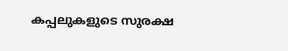കപ്പലുകളുടെ സുരക്ഷ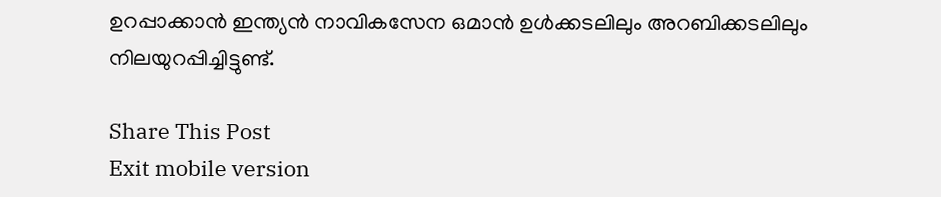ഉറപ്പാക്കാന്‍ ഇന്ത്യന്‍ നാവികസേന ഒമാന്‍ ഉള്‍ക്കടലിലും അറബിക്കടലിലും നിലയുറപ്പിച്ചിട്ടുണ്ട്.

Share This Post
Exit mobile version